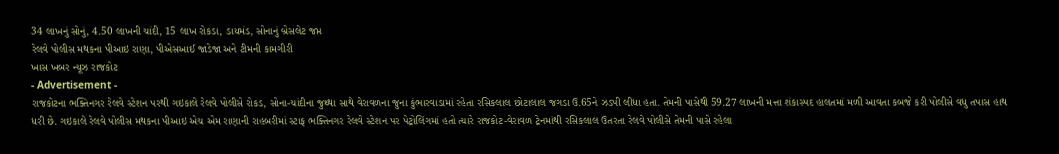34 લાખનું સોનું, 4.50 લાખની ચાંદી, 15 લાખ રોકડા, ડાયમંડ, સોનાનું બ્રેસલેટ જપ્ત
રેલવે પોલીસ મથકના પીઆઇ રાણા, પીએસઆઈ જાડેજા અને ટીમની કામગીરી
ખાસ ખબર ન્યૂઝ રાજકોટ
- Advertisement -
રાજકોટના ભક્તિનગર રેલવે સ્ટેશન પરથી ગઇકાલે રેલવે પોલીસે રોકડ, સોના-ચાંદીના જુથ્થા સાથે વેરાવળના જુના કુંભારવાડામાં રહેતા રસિકલાલ છોટાલાલ જગડા ઉ.65ને ઝડપી લીધા હતા. તેમની પાસેથી 59.27 લાખની મત્તા શંકાસ્પદ હાલતમાં મળી આવતા કબજે કરી પોલીસે વધુ તપાસ હાથ ધરી છે. ગઇકાલે રેલવે પોલીસ મથકના પીઆઇ એચ એમ રાણાની રાહબરીમાં સ્ટાફ ભક્તિનગર રેલવે સ્ટેશન પર પેટ્રોલિંગમાં હતો ત્યારે રાજકોટ-વેરાવળ ટ્રેનમાંથી રસિકલાલ ઉતરતા રેલવે પોલીસે તેમની પાસે રહેલા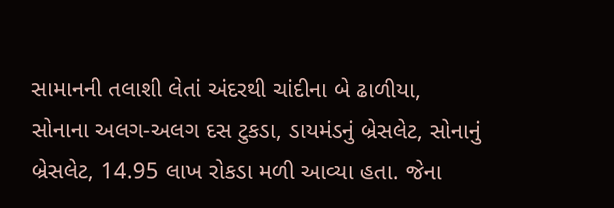સામાનની તલાશી લેતાં અંદરથી ચાંદીના બે ઢાળીયા, સોનાના અલગ-અલગ દસ ટુકડા, ડાયમંડનું બ્રેસલેટ, સોનાનું બ્રેસલેટ, 14.95 લાખ રોકડા મળી આવ્યા હતા. જેના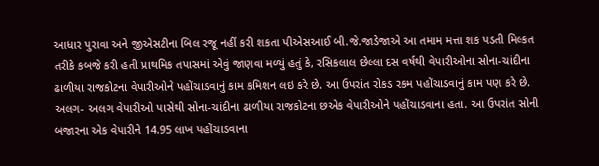આધાર પુરાવા અને જીએસટીના બિલ રજૂ નહીં કરી શકતા પીએસઆઈ બી.જે.જાડેજાએ આ તમામ મત્તા શક પડતી મિલ્કત તરીકે કબજે કરી હતી પ્રાથમિક તપાસમાં એવું જાણવા મળ્યું હતું કે, રસિકલાલ છેલ્લા દસ વર્ષથી વેપારીઓના સોના-ચાંદીના ઢાળીયા રાજકોટના વેપારીઓને પહોંચાડવાનું કામ કમિશન લઇ કરે છે. આ ઉપરાંત રોકડ રકમ પહોંચાડવાનું કામ પણ કરે છે. અલગ- અલગ વેપારીઓ પાસેથી સોના-ચાંદીના ઢાળીયા રાજકોટના છએક વેપારીઓને પહોંચાડવાના હતા. આ ઉપરાંત સોની બજારના એક વેપારીને 14.95 લાખ પહોંચાડવાના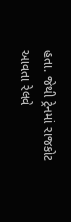હતા. જેથી ટ્રેનમાં રાજકોટ આવતા રેલવે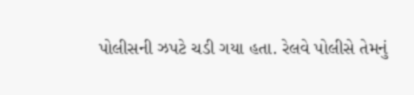પોલીસની ઝપટે ચડી ગયા હતા. રેલવે પોલીસે તેમનું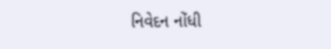નિવેદન નોંધી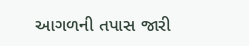આગળની તપાસ જારી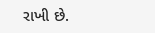રાખી છે.